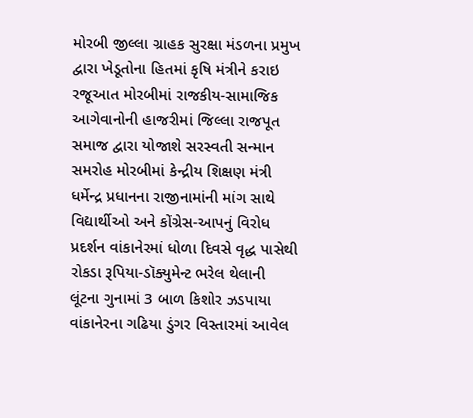મોરબી જીલ્લા ગ્રાહક સુરક્ષા મંડળના પ્રમુખ દ્વારા ખેડૂતોના હિતમાં કૃષિ મંત્રીને કરાઇ રજૂઆત મોરબીમાં રાજકીય-સામાજિક આગેવાનોની હાજરીમાં જિલ્લા રાજપૂત સમાજ દ્વારા યોજાશે સરસ્વતી સન્માન સમરોહ મોરબીમાં કેન્દ્રીય શિક્ષણ મંત્રી ધર્મેન્દ્ર પ્રધાનના રાજીનામાંની માંગ સાથે વિદ્યાર્થીઓ અને કોંગ્રેસ-આપનું વિરોધ પ્રદર્શન વાંકાનેરમાં ધોળા દિવસે વૃદ્ધ પાસેથી રોકડા રૂપિયા-ડૉક્યુમેન્ટ ભરેલ થેલાની લૂંટના ગુનામાં 3 બાળ કિશોર ઝડપાયા વાંકાનેરના ગઢિયા ડુંગર વિસ્તારમાં આવેલ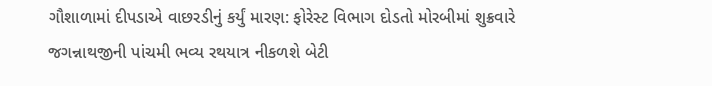ગૌશાળામાં દીપડાએ વાછરડીનું કર્યું મારણ: ફોરેસ્ટ વિભાગ દોડતો મોરબીમાં શુક્રવારે જગન્નાથજીની પાંચમી ભવ્ય રથયાત્ર નીકળશે બેટી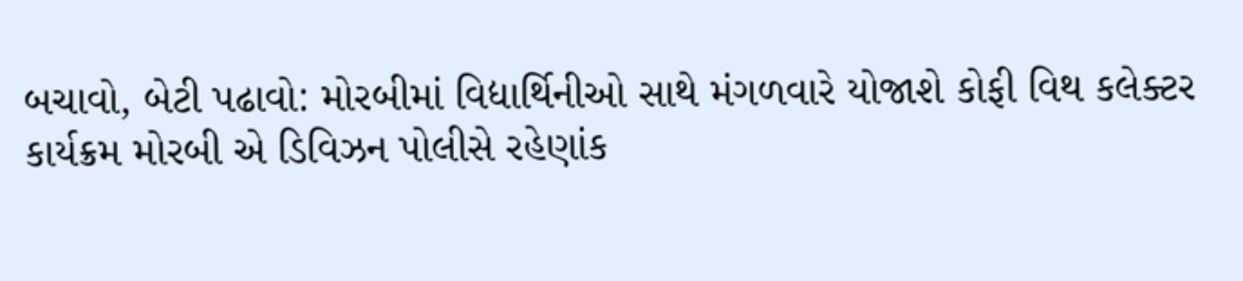બચાવો, બેટી પઢાવો: મોરબીમાં વિદ્યાર્થિનીઓ સાથે મંગળવારે યોજાશે કોફી વિથ કલેક્ટર કાર્યક્રમ મોરબી એ ડિવિઝન પોલીસે રહેણાંક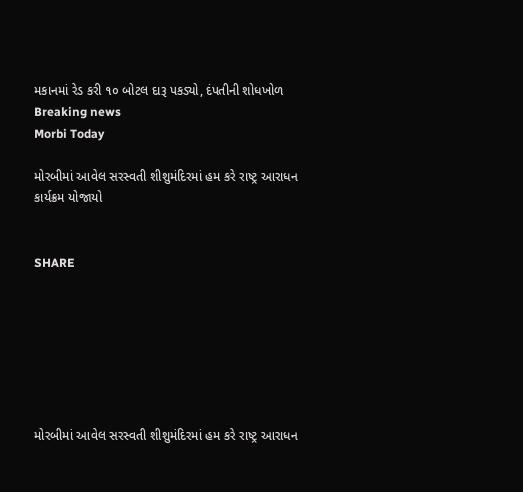મકાનમાં રેડ કરી ૧૦ બોટલ દારૂ પકડ્યો, દંપતીની શોધખોળ
Breaking news
Morbi Today

મોરબીમાં આવેલ સરસ્વતી શીશુમંદિરમાં હમ કરે રાષ્ટ્ર આરાધન કાર્યક્રમ યોજાયો


SHARE







મોરબીમાં આવેલ સરસ્વતી શીશુમંદિરમાં હમ કરે રાષ્ટ્ર આરાધન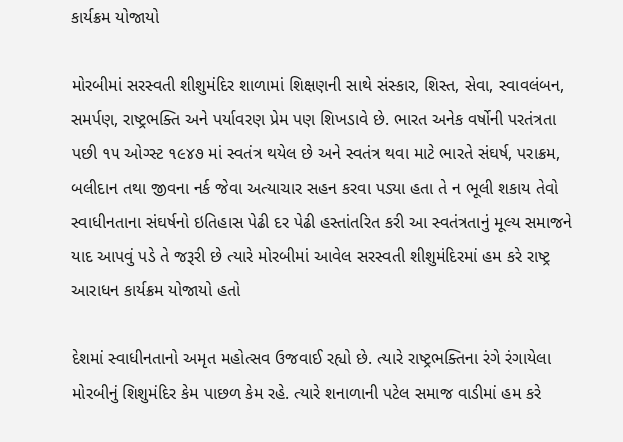કાર્યક્રમ યોજાયો

મોરબીમાં સરસ્વતી શીશુમંદિર શાળામાં શિક્ષણની સાથે સંસ્કાર, શિસ્ત, સેવા, સ્વાવલંબન, સમર્પણ, રાષ્ટ્રભક્તિ અને પર્યાવરણ પ્રેમ પણ શિખડાવે છે. ભારત અનેક વર્ષોની પરતંત્રતા પછી ૧૫ ઓગ્સ્ટ ૧૯૪૭ માં સ્વતંત્ર થયેલ છે અને સ્વતંત્ર થવા માટે ભારતે સંઘર્ષ, પરાક્રમ, બલીદાન તથા જીવના નર્ક જેવા અત્યાચાર સહન કરવા પડ્યા હતા તે ન ભૂલી શકાય તેવો સ્વાધીનતાના સંઘર્ષનો ઇતિહાસ પેઢી દર પેઢી હસ્તાંતરિત કરી આ સ્વતંત્રતાનું મૂલ્ય સમાજને યાદ આપવું પડે તે જરૂરી છે ત્યારે મોરબીમાં આવેલ સરસ્વતી શીશુમંદિરમાં હમ કરે રાષ્ટ્ર આરાધન કાર્યક્રમ યોજાયો હતો

દેશમાં સ્વાધીનતાનો અમૃત મહોત્સવ ઉજવાઈ રહ્યો છે. ત્યારે રાષ્ટ્રભક્તિના રંગે રંગાયેલા મોરબીનું શિશુમંદિર કેમ પાછળ કેમ રહે. ત્યારે શનાળાની પટેલ સમાજ વાડીમાં હમ કરે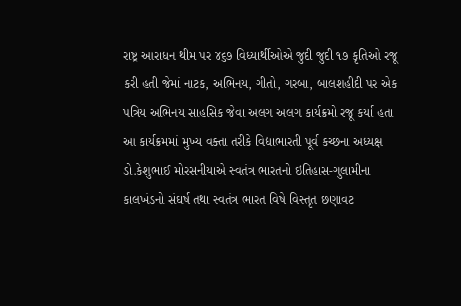રાષ્ટ્ર આરાધન થીમ પર ૪૬૭ વિધ્યાર્થીઓએ જુદી જુદી ૧૭ કૃતિઓ રજૂ કરી હતી જેમાં નાટક, અભિનય, ગીતો, ગરબા, બાલશહીદી પર એક પત્રિય અભિનય સાહસિક જેવા અલગ અલગ કાર્યક્રમો રજૂ કર્યા હતા આ કાર્યક્રમમાં મુખ્ય વક્તા તરીકે વિદ્યાભારતી પૂર્વ કચ્છના અધ્યક્ષ ડો.કેશુભાઈ મોરસનીયાએ સ્વતંત્ર ભારતનો ઇતિહાસ-ગુલામીના કાલખંડનો સંઘર્ષ તથા સ્વતંત્ર ભારત વિષે વિસ્તૃત છણાવટ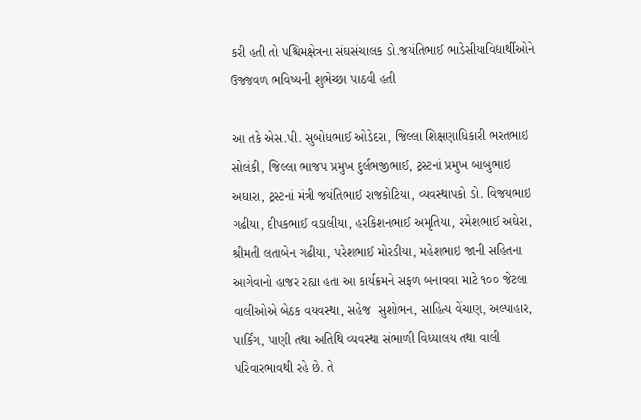કરી હતી તો પશ્ચિમક્ષેત્રના સંઘસંચાલક ડો.જયંતિભાઈ ભાડેસીયાવિદ્યાર્થીઓને ઉજ્જવળ ભવિષ્યની શુભેચ્છા પાઠવી હતી

આ તકે એસ.પી. સુબોધભાઈ ઓડેદરા, જિલ્લા શિક્ષણાધિકારી ભરતભાઇ સોલંકી, જિલ્લા ભાજપ પ્રમુખ દુર્લભજીભાઈ, ટ્રસ્ટનાં પ્રમુખ બાબુભાઇ અઘારા, ટ્રસ્ટનાં મંત્રી જયંતિભાઈ રાજકોટિયા, વ્યવસ્થાપકો ડો. વિજયભાઇ ગઢીયા, દીપકભાઈ વડાલીયા, હરકિશનભાઈ અમૃતિયા, રમેશભાઈ અઘેરા, શ્રીમતી લતાબેન ગઢીયા, પરેશભાઈ મોરડીયા, મહેશભાઇ જાની સહિતના આગેવાનો હાજર રહ્યા હતા આ કાર્યક્રમને સફળ બનાવવા માટે ૧૦૦ જેટલા વાલીઓએ બેઠક વયવસ્થા, સહેજ  સુશોભન, સાહિત્ય વેંચાણ, અલ્પાહાર, પાર્કિંગ, પાણી તથા અતિથિ વ્યવસ્થા સંભાળી વિધ્યાલય તથા વાલી પરિવારભાવથી રહે છે. તે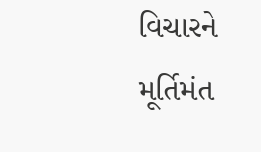વિચારને મૂર્તિમંત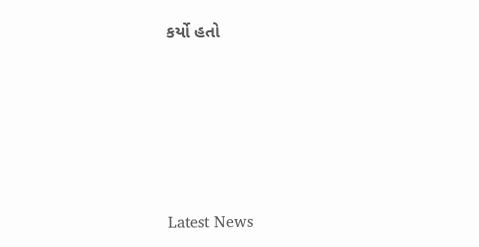કર્યો હતો






Latest News